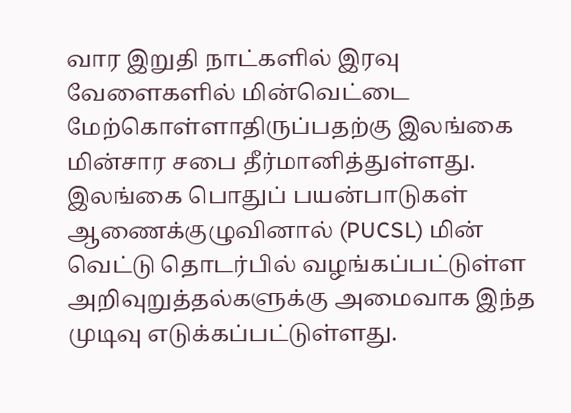வார இறுதி நாட்களில் இரவு வேளைகளில் மின்வெட்டை மேற்கொள்ளாதிருப்பதற்கு இலங்கை மின்சார சபை தீர்மானித்துள்ளது.
இலங்கை பொதுப் பயன்பாடுகள் ஆணைக்குழுவினால் (PUCSL) மின் வெட்டு தொடர்பில் வழங்கப்பட்டுள்ள அறிவுறுத்தல்களுக்கு அமைவாக இந்த முடிவு எடுக்கப்பட்டுள்ளது.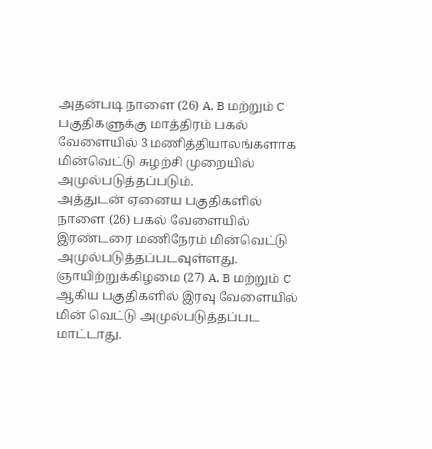அதன்படி நாளை (26) A, B மற்றும் C பகுதிகளுக்கு மாத்திரம் பகல் வேளையில் 3 மணித்தியாலங்களாக மின்வெட்டு சுழற்சி முறையில் அமுல்படுத்தப்படும்.
அத்துடன் ஏனைய பகுதிகளில் நாளை (26) பகல் வேளையில் இரண்டரை மணிநேரம் மின்வெட்டு அமுல்படுத்தப்படவுள்ளது.
ஞாயிற்றுக்கிழமை (27) A, B மற்றும் C ஆகிய பகுதிகளில் இரவு வேளையில் மின் வெட்டு அமுல்படுத்தப்பட மாட்டாது.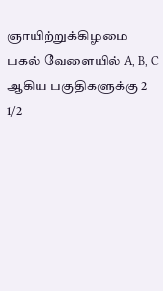ஞாயிற்றுக்கிழமை பகல் வேளையில் A, B, C ஆகிய பகுதிகளுக்கு 2 1/2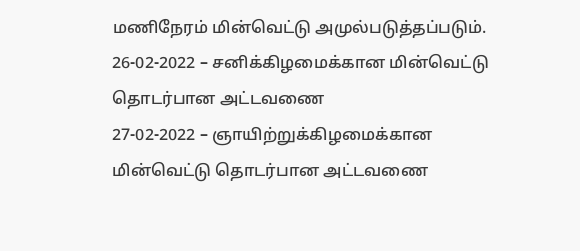மணிநேரம் மின்வெட்டு அமுல்படுத்தப்படும்.
26-02-2022 – சனிக்கிழமைக்கான மின்வெட்டு தொடர்பான அட்டவணை
27-02-2022 – ஞாயிற்றுக்கிழமைக்கான மின்வெட்டு தொடர்பான அட்டவணை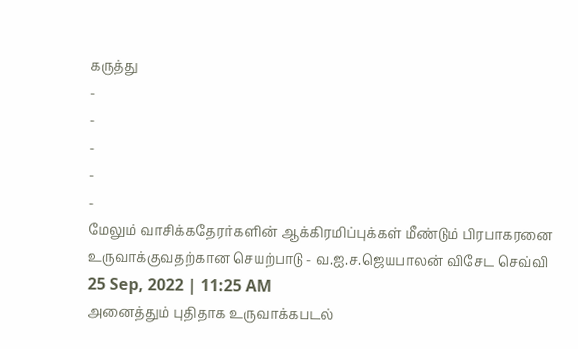கருத்து
-
-
-
-
-
மேலும் வாசிக்கதேரர்களின் ஆக்கிரமிப்புக்கள் மீண்டும் பிரபாகரனை உருவாக்குவதற்கான செயற்பாடு - வ.ஐ.ச.ஜெயபாலன் விசேட செவ்வி
25 Sep, 2022 | 11:25 AM
அனைத்தும் புதிதாக உருவாக்கபடல்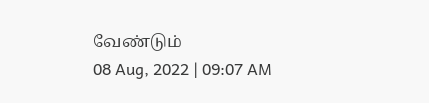வேண்டும்
08 Aug, 2022 | 09:07 AM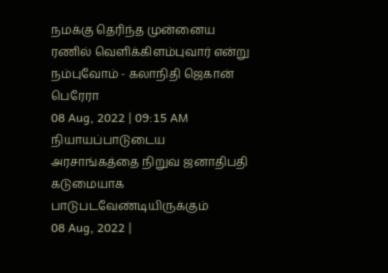நமக்கு தெரிந்த முன்னைய ரணில் வெளிக்கிளம்புவார் என்று நம்புவோம் - கலாநிதி ஜெகான் பெரேரா
08 Aug, 2022 | 09:15 AM
நியாயப்பாடுடைய அரசாங்கத்தை நிறுவ ஜனாதிபதி கடுமையாக பாடுபடவேண்டியிருக்கும்
08 Aug, 2022 |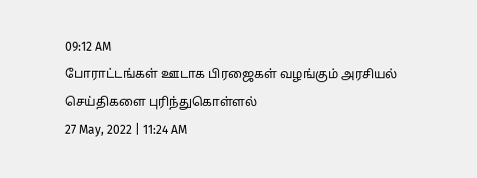09:12 AM
போராட்டங்கள் ஊடாக பிரஜைகள் வழங்கும் அரசியல் செய்திகளை புரிந்துகொள்ளல்
27 May, 2022 | 11:24 AM